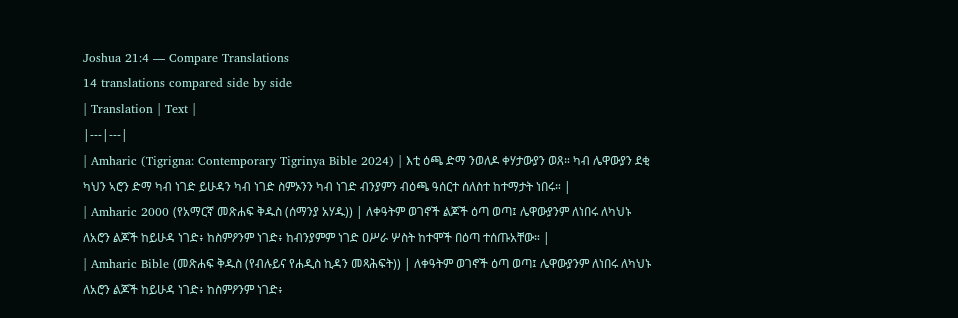Joshua 21:4 — Compare Translations
14 translations compared side by side
| Translation | Text |
|---|---|
| Amharic (Tigrigna: Contemporary Tigrinya Bible 2024) | እቲ ዕጫ ድማ ንወለዶ ቀሃታውያን ወጸ። ካብ ሌዋውያን ደቂ ካህን ኣሮን ድማ ካብ ነገድ ይሁዳን ካብ ነገድ ስምኦንን ካብ ነገድ ብንያምን ብዕጫ ዓሰርተ ሰለስተ ከተማታት ነበሩ። |
| Amharic 2000 (የአማርኛ መጽሐፍ ቅዱስ (ሰማንያ አሃዱ)) | ለቀዓትም ወገኖች ልጆች ዕጣ ወጣ፤ ሌዋውያንም ለነበሩ ለካህኑ ለአሮን ልጆች ከይሁዳ ነገድ፥ ከስምዖንም ነገድ፥ ከብንያምም ነገድ ዐሥራ ሦስት ከተሞች በዕጣ ተሰጡአቸው። |
| Amharic Bible (መጽሐፍ ቅዱስ (የብሉይና የሐዲስ ኪዳን መጻሕፍት)) | ለቀዓትም ወገኖች ዕጣ ወጣ፤ ሌዋውያንም ለነበሩ ለካህኑ ለአሮን ልጆች ከይሁዳ ነገድ፥ ከስምዖንም ነገድ፥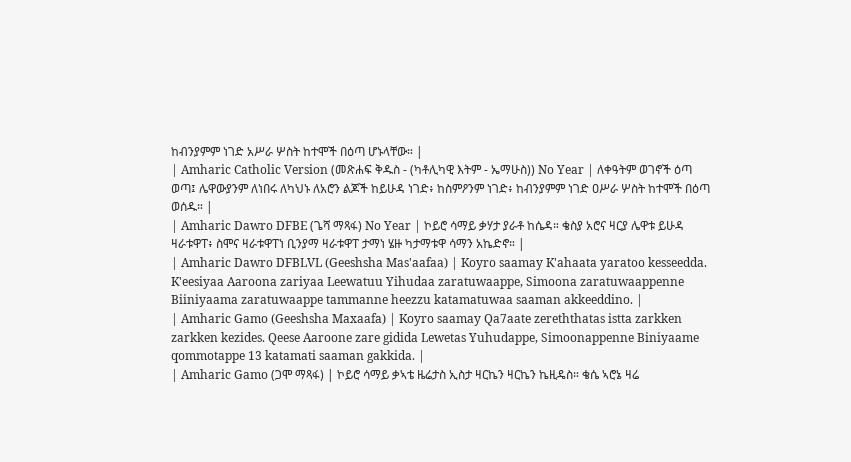ከብንያምም ነገድ አሥራ ሦስት ከተሞች በዕጣ ሆኑላቸው። |
| Amharic Catholic Version (መጽሐፍ ቅዱስ - (ካቶሊካዊ እትም - ኤማሁስ)) No Year | ለቀዓትም ወገኖች ዕጣ ወጣ፤ ሌዋውያንም ለነበሩ ለካህኑ ለአሮን ልጆች ከይሁዳ ነገድ፥ ከስምዖንም ነገድ፥ ከብንያምም ነገድ ዐሥራ ሦስት ከተሞች በዕጣ ወሰዱ። |
| Amharic Dawro DFBE (ጌሻ ማጻፋ) No Year | ኮይሮ ሳማይ ቃሃታ ያራቶ ከሴዳ። ቄስያ አሮና ዛርያ ሌዋቱ ይሁዳ ዛራቱዋፐ፥ ስሞና ዛራቱዋፐነ ቢንያማ ዛራቱዋፐ ታማነ ሄዙ ካታማቱዋ ሳማን አኬድኖ። |
| Amharic Dawro DFBLVL (Geeshsha Mas'aafaa) | Koyro saamay K'ahaata yaratoo kesseedda. K'eesiyaa Aaroona zariyaa Leewatuu Yihudaa zaratuwaappe, Simoona zaratuwaappenne Biiniyaama zaratuwaappe tammanne heezzu katamatuwaa saaman akkeeddino. |
| Amharic Gamo (Geeshsha Maxaafa) | Koyro saamay Qa7aate zereththatas istta zarkken zarkken kezides. Qeese Aaroone zare gidida Lewetas Yuhudappe, Simoonappenne Biniyaame qommotappe 13 katamati saaman gakkida. |
| Amharic Gamo (ጋሞ ማጻፋ) | ኮይሮ ሳማይ ቃኣቴ ዜሬታስ ኢስታ ዛርኬን ዛርኬን ኬዚዴስ። ቄሴ ኣሮኔ ዛሬ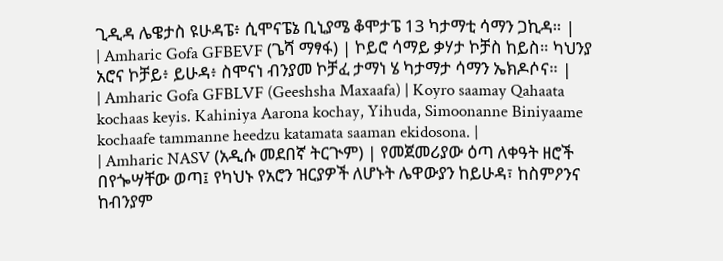ጊዲዳ ሌዌታስ ዩሁዳፔ፥ ሲሞናፔኔ ቢኒያሜ ቆሞታፔ 13 ካታማቲ ሳማን ጋኪዳ። |
| Amharic Gofa GFBEVF (ጌሻ ማፃፋ) | ኮይሮ ሳማይ ቃሃታ ኮቻስ ከይስ። ካህንያ አሮና ኮቻይ፥ ይሁዳ፥ ስሞናነ ብንያመ ኮቻፈ ታማነ ሄ ካታማታ ሳማን ኤክዶሶና። |
| Amharic Gofa GFBLVF (Geeshsha Maxaafa) | Koyro saamay Qahaata kochaas keyis. Kahiniya Aarona kochay, Yihuda, Simoonanne Biniyaame kochaafe tammanne heedzu katamata saaman ekidosona. |
| Amharic NASV (አዲሱ መደበኛ ትርጒም) | የመጀመሪያው ዕጣ ለቀዓት ዘሮች በየጐሣቸው ወጣ፤ የካህኑ የአሮን ዝርያዎች ለሆኑት ሌዋውያን ከይሁዳ፣ ከስምዖንና ከብንያም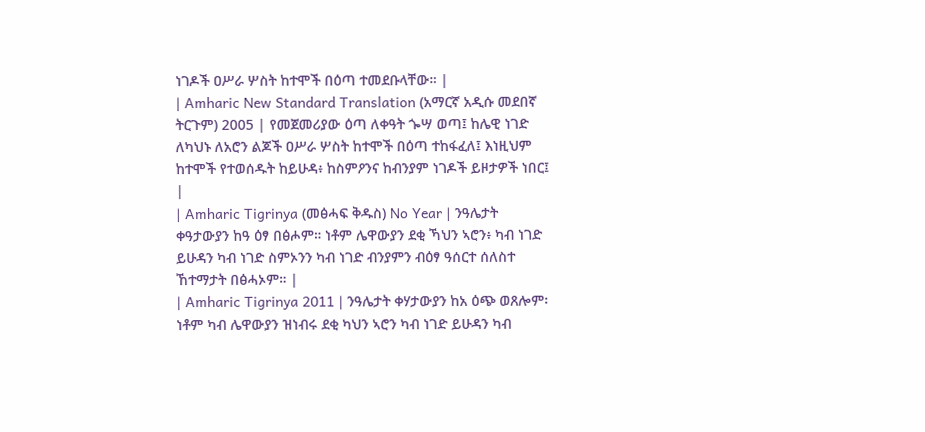ነገዶች ዐሥራ ሦስት ከተሞች በዕጣ ተመደቡላቸው። |
| Amharic New Standard Translation (አማርኛ አዲሱ መደበኛ ትርጉም) 2005 | የመጀመሪያው ዕጣ ለቀዓት ጐሣ ወጣ፤ ከሌዊ ነገድ ለካህኑ ለአሮን ልጆች ዐሥራ ሦስት ከተሞች በዕጣ ተከፋፈለ፤ እነዚህም ከተሞች የተወሰዱት ከይሁዳ፥ ከስምዖንና ከብንያም ነገዶች ይዞታዎች ነበር፤ |
| Amharic Tigrinya (መፅሓፍ ቅዱስ) No Year | ንዓሌታት ቀዓታውያን ከዓ ዕፃ በፅሖም። ነቶም ሌዋውያን ደቂ ኻህን ኣሮን፥ ካብ ነገድ ይሁዳን ካብ ነገድ ስምኦንን ካብ ነገድ ብንያምን ብዕፃ ዓሰርተ ሰለስተ ኸተማታት በፅሓኦም። |
| Amharic Tigrinya 2011 | ንዓሌታት ቀሃታውያን ከአ ዕጭ ወጸሎም፡ ነቶም ካብ ሌዋውያን ዝነብሩ ደቂ ካህን ኣሮን ካብ ነገድ ይሁዳን ካብ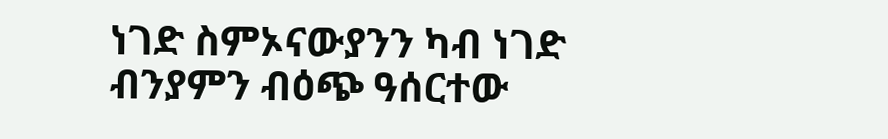ነገድ ስምኦናውያንን ካብ ነገድ ብንያምን ብዕጭ ዓሰርተው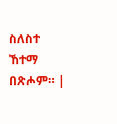ስለስተ ኸተማ በጽሖም። |